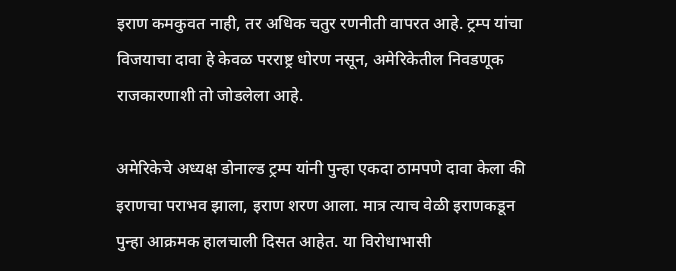इराण कमकुवत नाही, तर अधिक चतुर रणनीती वापरत आहे. ट्रम्प यांचा विजयाचा दावा हे केवळ परराष्ट्र धोरण नसून, अमेरिकेतील निवडणूक राजकारणाशी तो जोडलेला आहे.

अमेरिकेचे अध्यक्ष डोनाल्ड ट्रम्प यांनी पुन्हा एकदा ठामपणे दावा केला की इराणचा पराभव झाला, इराण शरण आला. मात्र त्याच वेळी इराणकडून पुन्हा आक्रमक हालचाली दिसत आहेत. या विरोधाभासी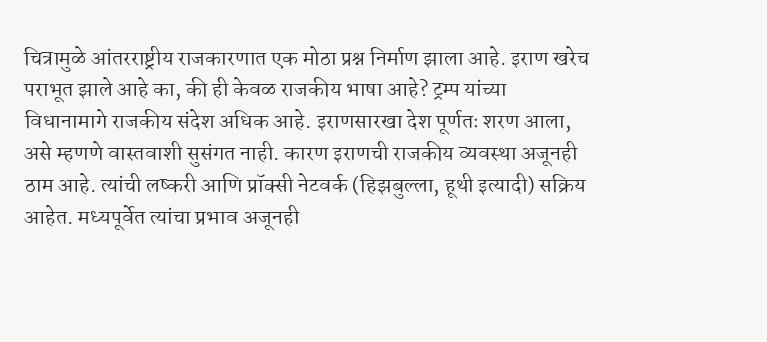चित्रामुळे आंतरराष्ट्रीय राजकारणात एक मोठा प्रश्न निर्माण झाला आहे. इराण खरेच पराभूत झाले आहे का, की ही केवळ राजकीय भाषा आहे? ट्रम्प यांच्या विधानामागे राजकीय संदेश अधिक आहे. इराणसारखा देश पूर्णतः शरण आला, असे म्हणणे वास्तवाशी सुसंगत नाही. कारण इराणची राजकीय व्यवस्था अजूनही ठाम आहे. त्यांची लष्करी आणि प्रॉक्सी नेटवर्क (हिझबुल्ला, हूथी इत्यादी) सक्रिय आहेत. मध्यपूर्वेत त्यांचा प्रभाव अजूनही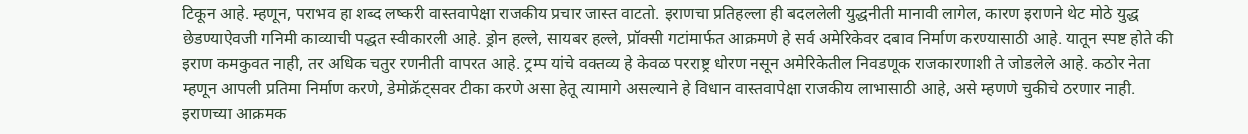टिकून आहे. म्हणून, पराभव हा शब्द लष्करी वास्तवापेक्षा राजकीय प्रचार जास्त वाटतो. इराणचा प्रतिहल्ला ही बदललेली युद्धनीती मानावी लागेल, कारण इराणने थेट मोठे युद्ध छेडण्याऐवजी गनिमी काव्याची पद्धत स्वीकारली आहे. ड्रोन हल्ले, सायबर हल्ले, प्रॉक्सी गटांमार्फत आक्रमणे हे सर्व अमेरिकेवर दबाव निर्माण करण्यासाठी आहे. यातून स्पष्ट होते की इराण कमकुवत नाही, तर अधिक चतुर रणनीती वापरत आहे. ट्रम्प यांचे वक्तव्य हे केवळ परराष्ट्र धोरण नसून अमेरिकेतील निवडणूक राजकारणाशी ते जोडलेले आहे. कठोर नेता म्हणून आपली प्रतिमा निर्माण करणे, डेमोक्रॅट्सवर टीका करणे असा हेतू त्यामागे असल्याने हे विधान वास्तवापेक्षा राजकीय लाभासाठी आहे, असे म्हणणे चुकीचे ठरणार नाही.
इराणच्या आक्रमक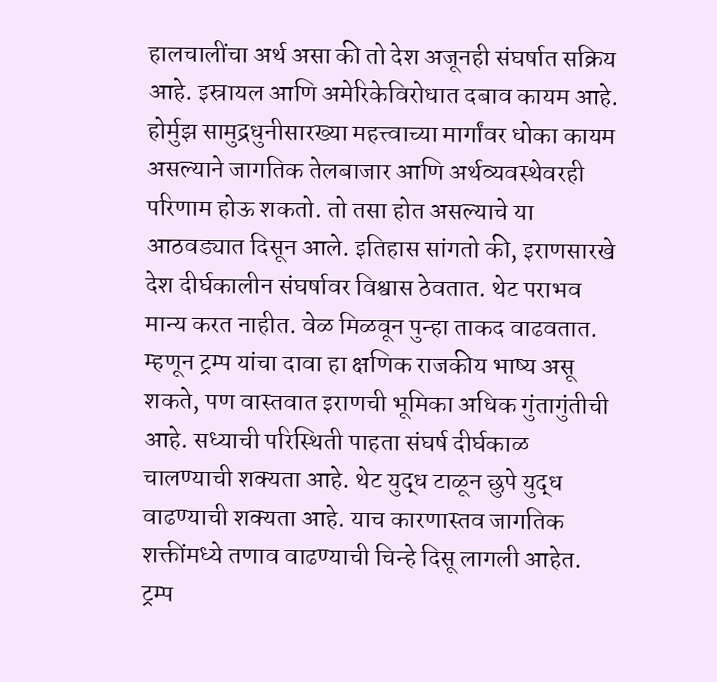हालचालींचा अर्थ असा की तो देश अजूनही संघर्षात सक्रिय आहे. इस्रायल आणि अमेरिकेविरोधात दबाव कायम आहे. होर्मुझ सामुद्रधुनीसारख्या महत्त्वाच्या मार्गांवर धोका कायम असल्याने जागतिक तेलबाजार आणि अर्थव्यवस्थेवरही परिणाम होऊ शकतो. तो तसा होत असल्याचे या आठवड्यात दिसून आले. इतिहास सांगतो की, इराणसारखे देश दीर्घकालीन संघर्षावर विश्वास ठेवतात. थेट पराभव मान्य करत नाहीत. वेळ मिळवून पुन्हा ताकद वाढवतात. म्हणून ट्रम्प यांचा दावा हा क्षणिक राजकीय भाष्य असू शकते, पण वास्तवात इराणची भूमिका अधिक गुंतागुंतीची आहे. सध्याची परिस्थिती पाहता संघर्ष दीर्घकाळ चालण्याची शक्यता आहे. थेट युद्ध टाळून छुपे युद्ध वाढण्याची शक्यता आहे. याच कारणास्तव जागतिक शक्तींमध्ये तणाव वाढण्याची चिन्हे दिसू लागली आहेत. ट्रम्प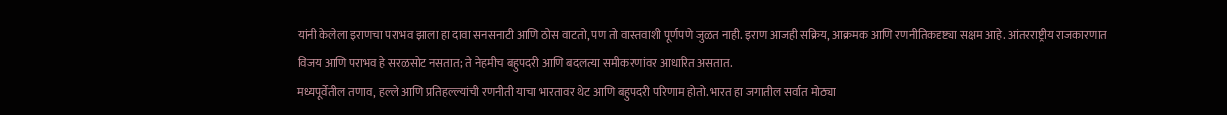यांनी केलेला इराणचा पराभव झाला हा दावा सनसनाटी आणि ठोस वाटतो, पण तो वास्तवाशी पूर्णपणे जुळत नाही. इराण आजही सक्रिय, आक्रमक आणि रणनीतिकदृष्ट्या सक्षम आहे. आंतरराष्ट्रीय राजकारणात विजय आणि पराभव हे सरळसोट नसतात; ते नेहमीच बहुपदरी आणि बदलत्या समीकरणांवर आधारित असतात.
मध्यपूर्वेतील तणाव, हल्ले आणि प्रतिहल्ल्यांची रणनीती याचा भारतावर थेट आणि बहुपदरी परिणाम होतो. भारत हा जगातील सर्वात मोठ्या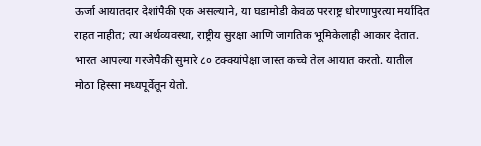ऊर्जा आयातदार देशांपैकी एक असल्याने, या घडामोडी केवळ परराष्ट्र धोरणापुरत्या मर्यादित राहत नाहीत; त्या अर्थव्यवस्था, राष्ट्रीय सुरक्षा आणि जागतिक भूमिकेलाही आकार देतात. भारत आपल्या गरजेपैकी सुमारे ८० टक्क्यांपेक्षा जास्त कच्चे तेल आयात करतो. यातील मोठा हिस्सा मध्यपूर्वेतून येतो.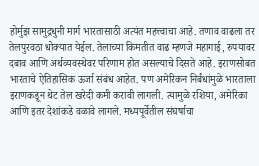होर्मुझ सामुद्रधुनी मार्ग भारतासाठी अत्यंत महत्त्वाचा आहे. तणाव वाढला तर तेलपुरवठा धोक्यात येईल. तेलाच्या किमतीत वाढ म्हणजे महागाई, रुपयावर दबाव आणि अर्थव्यवस्थेवर परिणाम होत असल्याचे दिसते आहे. इराणसोबत भारताचे ऐतिहासिक ऊर्जा संबंध आहेत. पण अमेरिकन निर्बंधांमुळे भारताला इराणकडून थेट तेल खरेदी कमी करावी लागली. त्यामुळे रशिया, अमेरिका आणि इतर देशांकडे वळावे लागले. मध्यपूर्वेतील संघर्षाचा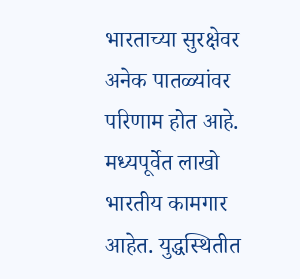भारताच्या सुरक्षेवर अनेक पातळ्यांवर परिणाम होत आहे. मध्यपूर्वेत लाखो भारतीय कामगार आहेत. युद्धस्थितीत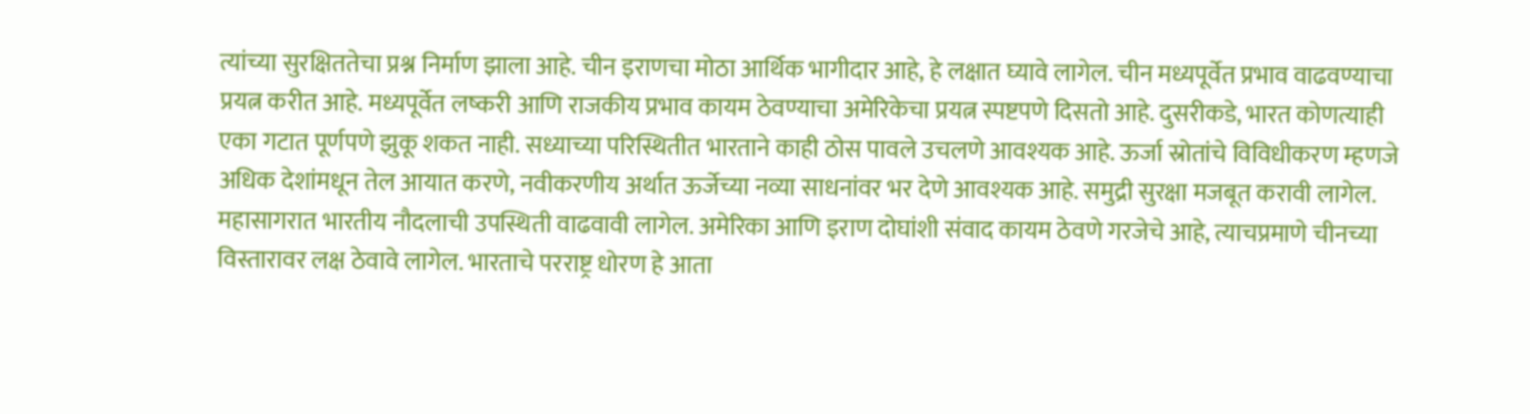त्यांच्या सुरक्षिततेचा प्रश्न निर्माण झाला आहे. चीन इराणचा मोठा आर्थिक भागीदार आहे, हे लक्षात घ्यावे लागेल. चीन मध्यपूर्वेत प्रभाव वाढवण्याचा प्रयत्न करीत आहे. मध्यपूर्वेत लष्करी आणि राजकीय प्रभाव कायम ठेवण्याचा अमेरिकेचा प्रयत्न स्पष्टपणे दिसतो आहे. दुसरीकडे, भारत कोणत्याही एका गटात पूर्णपणे झुकू शकत नाही. सध्याच्या परिस्थितीत भारताने काही ठोस पावले उचलणे आवश्यक आहे. ऊर्जा स्रोतांचे विविधीकरण म्हणजे अधिक देशांमधून तेल आयात करणे, नवीकरणीय अर्थात ऊर्जेच्या नव्या साधनांवर भर देणे आवश्यक आहे. समुद्री सुरक्षा मजबूत करावी लागेल. महासागरात भारतीय नौदलाची उपस्थिती वाढवावी लागेल. अमेरिका आणि इराण दोघांशी संवाद कायम ठेवणे गरजेचे आहे, त्याचप्रमाणे चीनच्या विस्तारावर लक्ष ठेवावे लागेल. भारताचे परराष्ट्र धोरण हे आता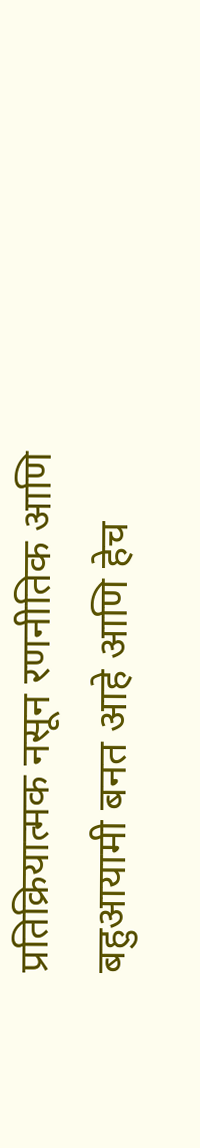प्रतिक्रियात्मक नसून रणनीतिक आणि बहुआयामी बनत आहे आणि हेच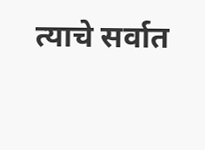त्याचे सर्वात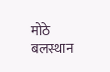मोठे बलस्थान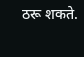ठरू शकते.